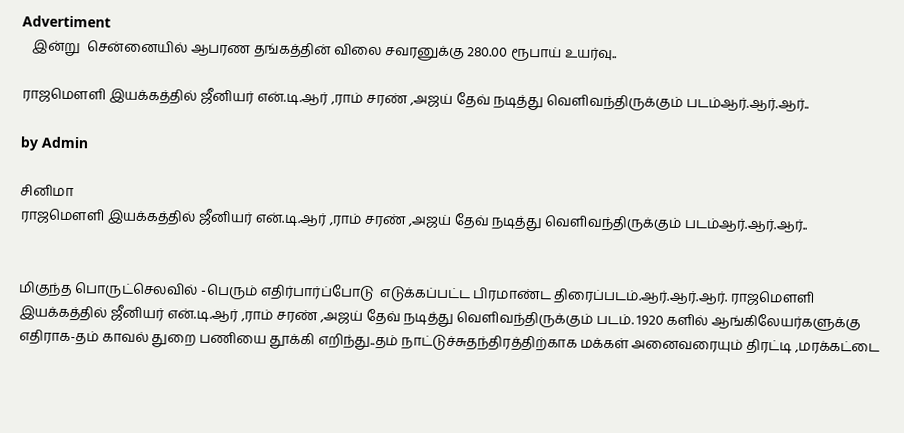Advertiment
   இன்று  சென்னையில் ஆபரண தங்கத்தின் விலை சவரனுக்கு 280.00 ரூபாய் உயர்வு..

ராஜமெளளி இயக்கத்தில் ஜீனியர் என்.டி.ஆர் ,ராம் சரண் ,அஜய் தேவ் நடித்து வெளிவந்திருக்கும் படம்ஆர்.ஆர்.ஆர்..

by Admin

சினிமா
ராஜமெளளி இயக்கத்தில் ஜீனியர் என்.டி.ஆர் ,ராம் சரண் ,அஜய் தேவ் நடித்து வெளிவந்திருக்கும் படம்ஆர்.ஆர்.ஆர்..


மிகுந்த பொருட்செலவில் -பெரும் எதிர்பார்ப்போடு  எடுக்கப்பட்ட பிரமாண்ட திரைப்படம்.ஆர்.ஆர்.ஆர். ராஜமெளளி இயக்கத்தில் ஜீனியர் என்.டி.ஆர் ,ராம் சரண் ,அஜய் தேவ் நடித்து வெளிவந்திருக்கும் படம். 1920 களில் ஆங்கிலேயர்களுக்கு எதிராக-தம் காவல் துறை பணியை தூக்கி எறிந்து..தம் நாட்டுச்சுதந்திரத்திற்காக மக்கள் அனைவரையும் திரட்டி ,மரக்கட்டை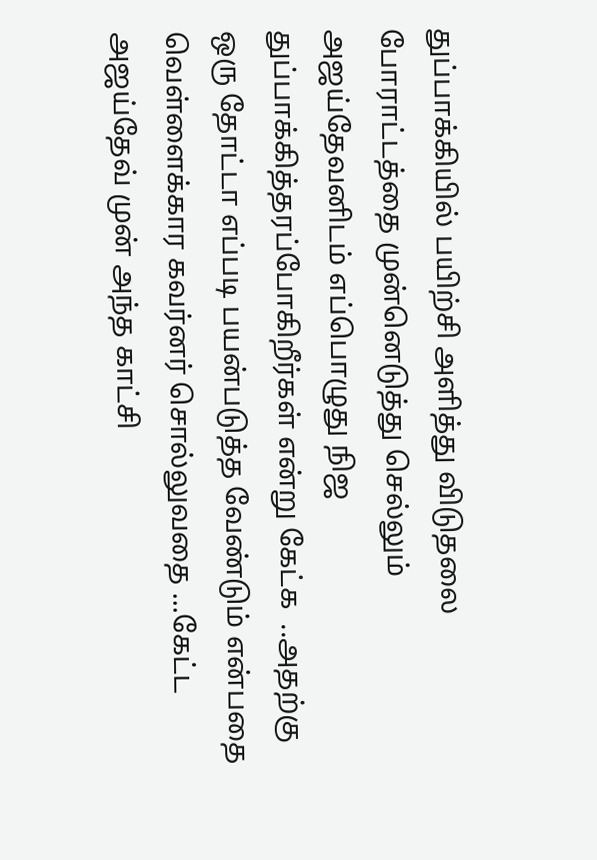துப்பாக்கியில் பயிற்சி அளித்து விடுதலை போராட்டத்தை முன்னெடுத்து செல்லும் அஜய்தேவனிடம் எப்பொழுது நிஜ துப்பாக்கித்தரப்போகிறீர்கள் என்று கேட்க  ..அதற்கு ஒரு தோட்டா எப்படி பயன்படுத்த வேண்டும் என்பதை வெள்ளைக்கார கவர்னர் சொல்லுவதை ...கேட்ட அஜய்தேவ் முன் அந்த காட்சி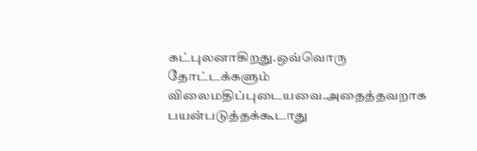கட்புலனாகிறது.ஒவ்வொரு தோட்டக்களும் விலைமதிப்புடையவை.அதைத்தவறாக பயன்படுத்தக்கூடாது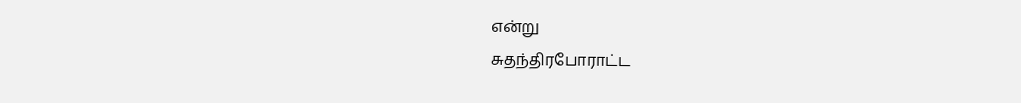என்று
சுதந்திரபோராட்ட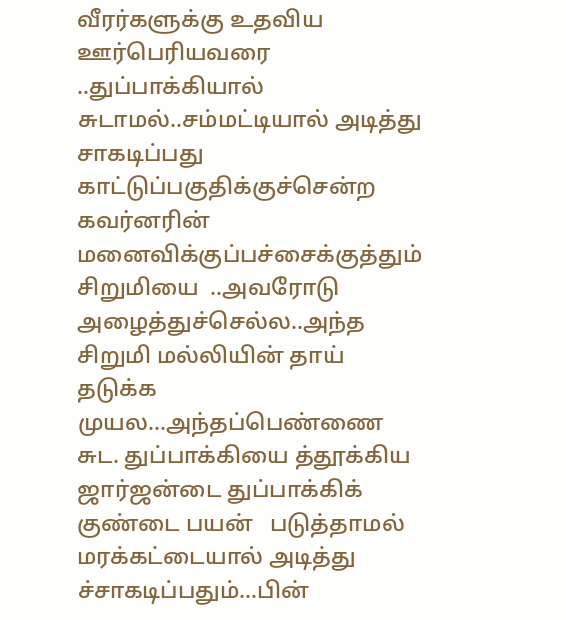வீரர்களுக்கு உதவிய ஊர்பெரியவரை ..துப்பாக்கியால் சுடாமல்..சம்மட்டியால் அடித்து சாகடிப்பது காட்டுப்பகுதிக்குச்சென்ற கவர்னரின் மனைவிக்குப்பச்சைக்குத்தும் சிறுமியை  ..அவரோடு அழைத்துச்செல்ல..அந்த சிறுமி மல்லியின் தாய் தடுக்க முயல...அந்தப்பெண்ணை சுட. துப்பாக்கியை த்தூக்கிய ஜார்ஜன்டை துப்பாக்கிக் குண்டை பயன்   படுத்தாமல் மரக்கட்டையால் அடித்து ச்சாகடிப்பதும்...பின்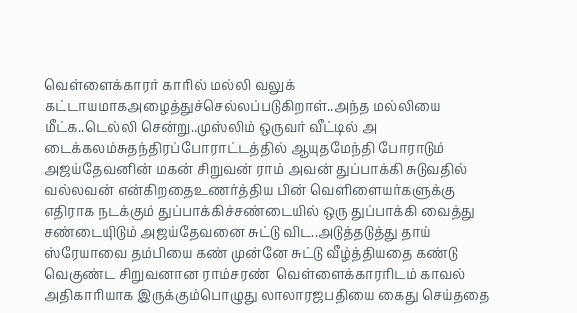வெள்ளைக்காரர் காரில் மல்லி வலுக் கட்டாயமாகஅழைத்துச்செல்லப்படுகிறாள்..அந்த மல்லியை மீட்க..டெல்லி சென்று..முஸ்லிம் ஒருவர் வீட்டில் அ டைக்கலம்சுதந்திரப்போராட்டத்தில் ஆயுதமேந்தி போராடும் அஜய்தேவனின் மகன் சிறுவன் ராம் அவன் துப்பாக்கி சுடுவதில் வல்லவன் என்கிறதைஉணர்த்திய பின் வெளிளையர்களுக்கு எதிராக நடக்கும் துப்பாக்கிச்சண்டையில் ஒரு துப்பாக்கி வைத்து சண்டையுிடும் அஜய்தேவனை சுட்டு விட..அடுத்தடுத்து தாய் ஸ்ரேயாவை தம்பியை கண் முன்னே சுட்டு வீழ்த்தியதை கண்டு வெகுண்ட சிறுவனான ராம்சரண்  வெள்ளைக்காரரிடம் காவல் அதிகாரியாக இருக்கும்பொழுது லாலாரஜபதியை கைது செய்ததை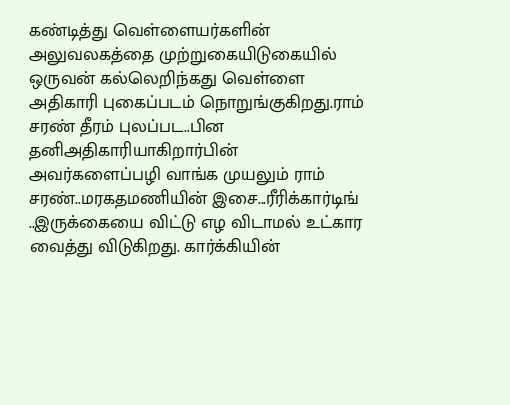கண்டித்து வெள்ளையர்களின் அலுவலகத்தை முற்றுகையிடுகையில் ஒருவன் கல்லெறிந்கது வெள்ளை அதிகாரி புகைப்படம் நொறுங்குகிறது.ராம் சரண் தீரம் புலப்பட..பின தனிஅதிகாரியாகிறார்பின் அவர்களைப்பழி வாங்க முயலும் ராம் சரண்..மரகதமணியின் இசை...ரீரிக்கார்டிங் ..இருக்கையை விட்டு எழ விடாமல் உட்கார வைத்து விடுகிறது. கார்க்கியின்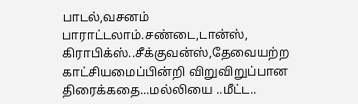பாடல்,வசனம் பாராட்டலாம்.சண்டை,டான்ஸ், கிராபிக்ஸ்..சீக்குவன்ஸ்,தேவையற்ற காட்சியமைப்பின்றி விறுவிறுப்பான திரைக்கதை...மல்லியை ..மீட்ட..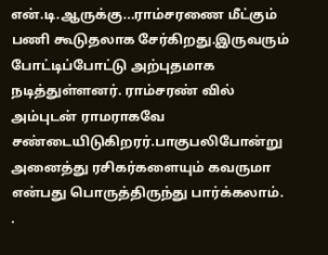என்.டி.ஆருக்கு...ராம்சரணை மீட்கும் பணி கூடுதலாக சேர்கிறது.இருவரும் போட்டிப்போட்டு அற்புதமாக நடித்துள்ளனர். ராம்சரண் வில் அம்புடன் ராமராகவே சண்டையிடுகிறரர்.பாகுபலிபோன்று    அனைத்து ரசிகர்களையும் கவருமா என்பது பொருத்திருந்து பார்க்கலாம்.
.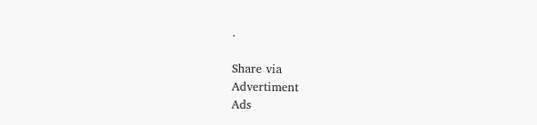.

Share via
Advertiment
Ads